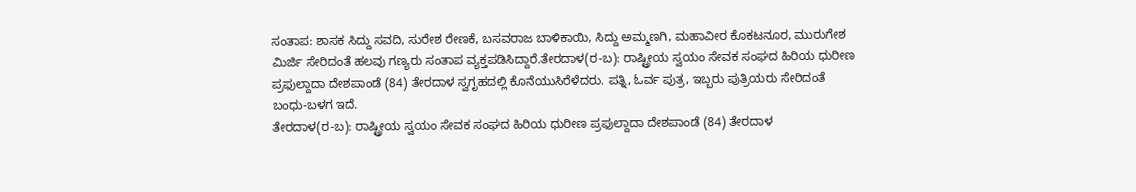ಸಂತಾಪ: ಶಾಸಕ ಸಿದ್ದು ಸವದಿ, ಸುರೇಶ ರೇಣಕೆ, ಬಸವರಾಜ ಬಾಳಿಕಾಯಿ, ಸಿದ್ದು ಅಮ್ಮಣಗಿ, ಮಹಾವೀರ ಕೊಕಟನೂರ, ಮುರುಗೇಶ ಮಿರ್ಜಿ ಸೇರಿದಂತೆ ಹಲವು ಗಣ್ಯರು ಸಂತಾಪ ವ್ಯಕ್ತಪಡಿಸಿದ್ದಾರೆ.ತೇರದಾಳ(ರ-ಬ): ರಾಷ್ಟ್ರೀಯ ಸ್ವಯಂ ಸೇವಕ ಸಂಘದ ಹಿರಿಯ ಧುರೀಣ ಪ್ರಫುಲ್ದಾದಾ ದೇಶಪಾಂಡೆ (84) ತೇರದಾಳ ಸ್ವಗೃಹದಲ್ಲಿ ಕೊನೆಯುಸಿರೆಳೆದರು. ಪತ್ನಿ, ಓರ್ವ ಪುತ್ರ, ಇಬ್ಬರು ಪುತ್ರಿಯರು ಸೇರಿದಂತೆ ಬಂಧು-ಬಳಗ ಇದೆ.
ತೇರದಾಳ(ರ-ಬ): ರಾಷ್ಟ್ರೀಯ ಸ್ವಯಂ ಸೇವಕ ಸಂಘದ ಹಿರಿಯ ಧುರೀಣ ಪ್ರಫುಲ್ದಾದಾ ದೇಶಪಾಂಡೆ (84) ತೇರದಾಳ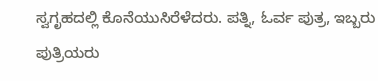ಸ್ವಗೃಹದಲ್ಲಿ ಕೊನೆಯುಸಿರೆಳೆದರು. ಪತ್ನಿ, ಓರ್ವ ಪುತ್ರ, ಇಬ್ಬರು ಪುತ್ರಿಯರು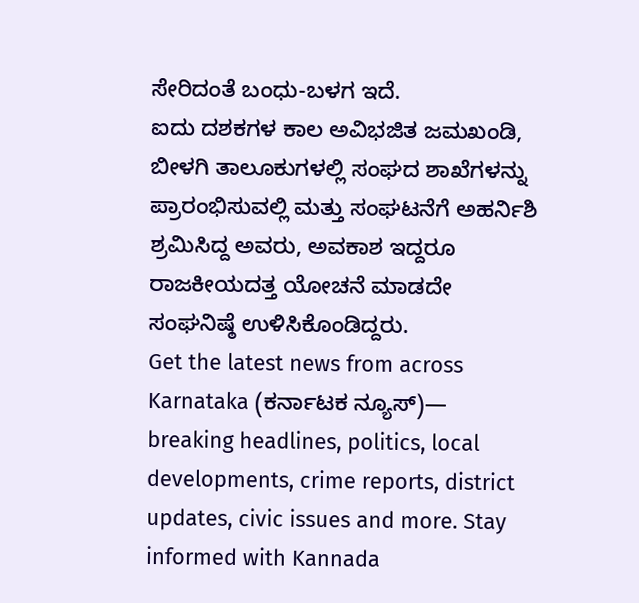ಸೇರಿದಂತೆ ಬಂಧು-ಬಳಗ ಇದೆ.
ಐದು ದಶಕಗಳ ಕಾಲ ಅವಿಭಜಿತ ಜಮಖಂಡಿ, ಬೀಳಗಿ ತಾಲೂಕುಗಳಲ್ಲಿ ಸಂಘದ ಶಾಖೆಗಳನ್ನು ಪ್ರಾರಂಭಿಸುವಲ್ಲಿ ಮತ್ತು ಸಂಘಟನೆಗೆ ಅಹರ್ನಿಶಿ ಶ್ರಮಿಸಿದ್ದ ಅವರು, ಅವಕಾಶ ಇದ್ದರೂ ರಾಜಕೀಯದತ್ತ ಯೋಚನೆ ಮಾಡದೇ ಸಂಘನಿಷ್ಠೆ ಉಳಿಸಿಕೊಂಡಿದ್ದರು.
Get the latest news from across Karnataka (ಕರ್ನಾಟಕ ನ್ಯೂಸ್)— breaking headlines, politics, local developments, crime reports, district updates, civic issues and more. Stay informed with Kannada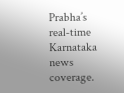Prabha’s real‑time Karnataka news coverage.